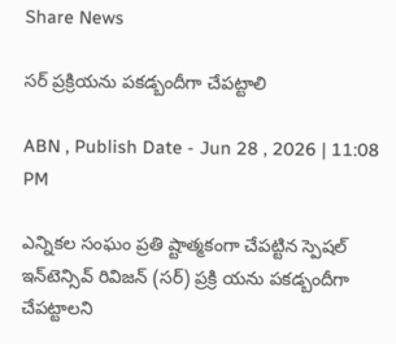Share News

సర్‌ ప్రక్రియను పకడ్బందీగా చేపట్టాలి

ABN , Publish Date - Jun 28 , 2026 | 11:08 PM

ఎన్నికల సంఘం ప్రతి ష్టాత్మకంగా చేపట్టిన స్పెషల్‌ ఇన్‌టెన్సివ్‌ రివిజన్‌ (సర్‌) ప్రక్రి యను పకడ్బందీగా చేపట్టాలని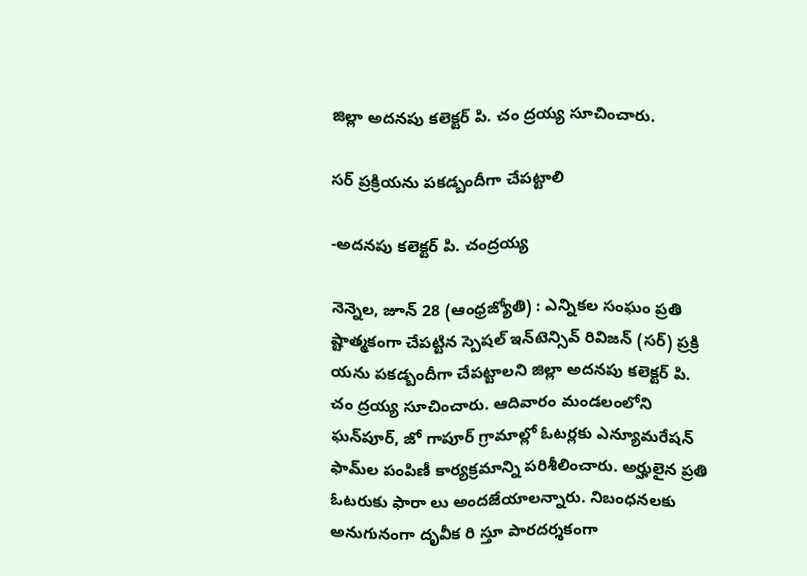జిల్లా అదనపు కలెక్టర్‌ పి. చం ద్రయ్య సూచించారు.

సర్‌ ప్రక్రియను పకడ్బందీగా చేపట్టాలి

-అదనపు కలెక్టర్‌ పి. చంద్రయ్య

నెన్నెల, జూన్‌ 28 (ఆంధ్రజ్యోతి) : ఎన్నికల సంఘం ప్రతి ష్టాత్మకంగా చేపట్టిన స్పెషల్‌ ఇన్‌టెన్సివ్‌ రివిజన్‌ (సర్‌) ప్రక్రి యను పకడ్బందీగా చేపట్టాలని జిల్లా అదనపు కలెక్టర్‌ పి. చం ద్రయ్య సూచించారు. ఆదివారం మండలంలోని ఘన్‌పూర్‌, జో గాపూర్‌ గ్రామాల్లో ఓటర్లకు ఎన్యూమరేషన్‌ ఫామ్‌ల పంపిణీ కార్యక్రమాన్ని పరిశీలించారు. అర్హులైన ప్రతి ఓటరుకు ఫారా లు అందజేయాలన్నారు. నిబంధనలకు అనుగునంగా దృవీక రి స్తూ పారదర్శకంగా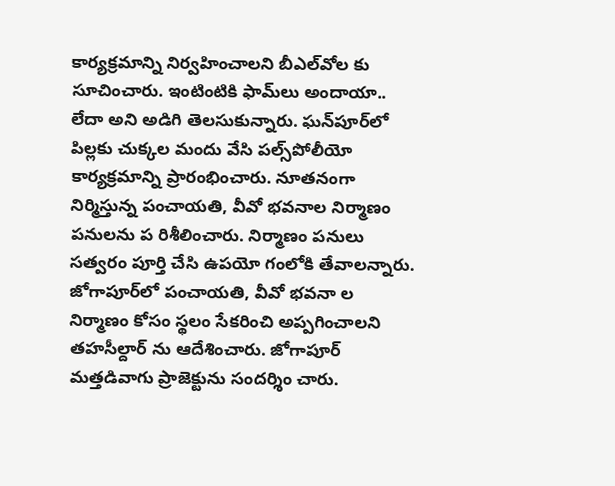కార్యక్రమాన్ని నిర్వహించాలని బీఎల్‌వోల కు సూచించారు. ఇంటింటికి ఫామ్‌లు అందాయా.. లేదా అని అడిగి తెలసుకున్నారు. ఘన్‌పూర్‌లో పిల్లకు చుక్కల మందు వేసి పల్స్‌పోలీయో కార్యక్రమాన్ని ప్రారంభించారు. నూతనంగా నిర్మిస్తున్న పంచాయతి, వీవో భవనాల నిర్మాణం పనులను ప రిశీలించారు. నిర్మాణం పనులు సత్వరం పూర్తి చేసి ఉపయో గంలోకి తేవాలన్నారు. జోగాపూర్‌లో పంచాయతి, వీవో భవనా ల నిర్మాణం కోసం స్థలం సేకరించి అప్పగించాలని తహసీల్దార్‌ ను ఆదేశించారు. జోగాపూర్‌ మత్తడివాగు ప్రాజెక్టును సందర్శిం చారు.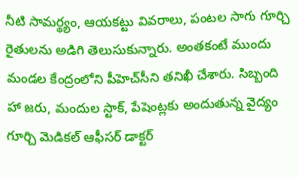నీటి సామర్థ్యం, ఆయకట్టు వివరాలు, పంటల సాగు గూర్చి రైతులను అడిగి తెలుసుకున్నారు. అంతకంటే ముందు మండల కేంద్రంలోని పీహెచ్‌సీని తనిఖీ చేశారు. సిబ్బంది హా జరు, మందుల స్టాక్‌, పేషెంట్లకు అందుతున్న వైద్యం గూర్చి మెడికల్‌ ఆఫీసర్‌ డాక్టర్‌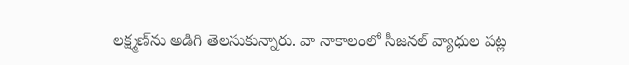లక్ష్మణ్‌ను అడిగి తెలసుకున్నారు. వా నాకాలంలో సీజనల్‌ వ్యాధుల పట్ల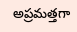అప్రమత్తగా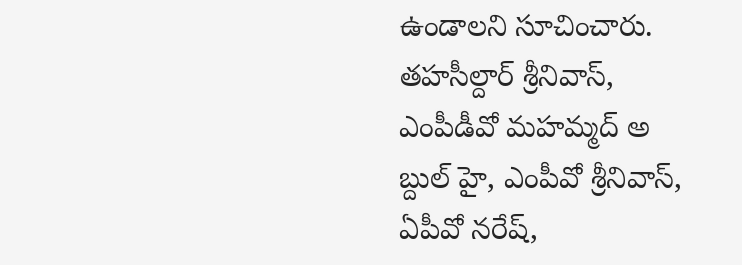ఉండాలని సూచించారు. తహసీల్దార్‌ శ్రీనివాస్‌, ఎంపీడీవో మహమ్మద్‌ అ బ్దుల్‌ హై, ఎంపీవో శ్రీనివాస్‌, ఏపీవో నరేష్‌,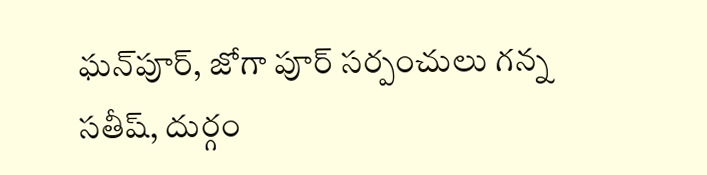ఘన్‌పూర్‌, జోగా పూర్‌ సర్పంచులు గన్న సతీష్‌, దుర్గం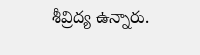శీవ్రిద్య ఉన్నారు.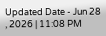Updated Date - Jun 28 , 2026 | 11:08 PM